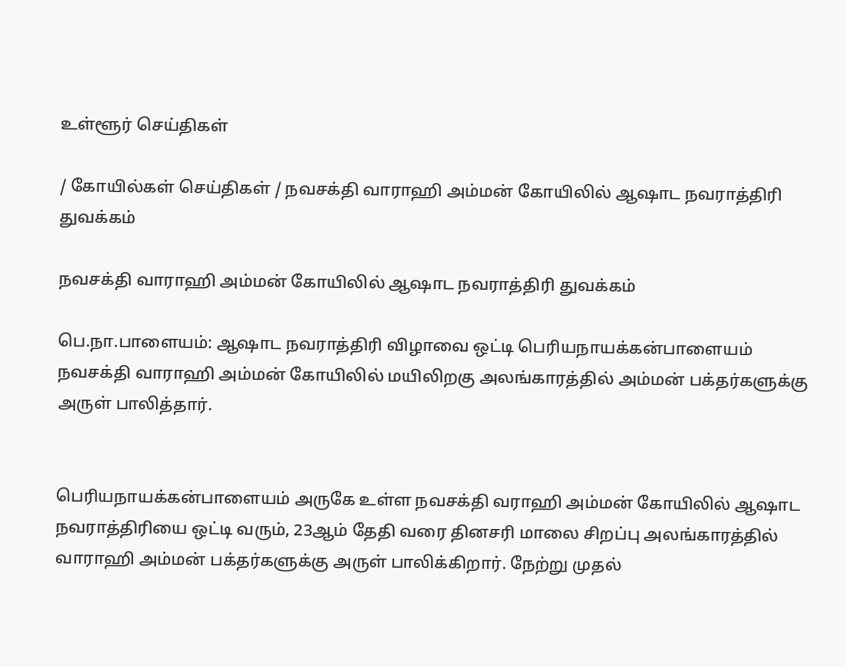உள்ளூர் செய்திகள்

/ கோயில்கள் செய்திகள் / நவசக்தி வாராஹி அம்மன் கோயிலில் ஆஷாட நவராத்திரி துவக்கம்

நவசக்தி வாராஹி அம்மன் கோயிலில் ஆஷாட நவராத்திரி துவக்கம்

பெ.நா.பாளையம்: ஆஷாட நவராத்திரி விழாவை ஒட்டி பெரியநாயக்கன்பாளையம் நவசக்தி வாராஹி அம்மன் கோயிலில் மயிலிறகு அலங்காரத்தில் அம்மன் பக்தர்களுக்கு அருள் பாலித்தார்.


பெரியநாயக்கன்பாளையம் அருகே உள்ள நவசக்தி வராஹி அம்மன் கோயிலில் ஆஷாட நவராத்திரியை ஒட்டி வரும், 23ஆம் தேதி வரை தினசரி மாலை சிறப்பு அலங்காரத்தில் வாராஹி அம்மன் பக்தர்களுக்கு அருள் பாலிக்கிறார். நேற்று முதல்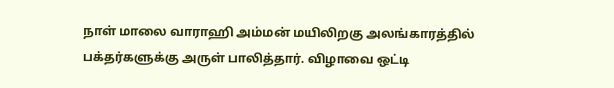நாள் மாலை வாராஹி அம்மன் மயிலிறகு அலங்காரத்தில் பக்தர்களுக்கு அருள் பாலித்தார். விழாவை ஒட்டி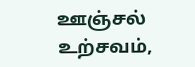ஊஞ்சல் உற்சவம்,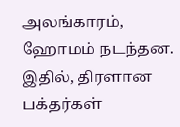அலங்காரம், ஹோமம் நடந்தன. இதில், திரளான பக்தர்கள்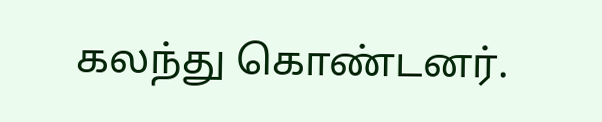கலந்து கொண்டனர்.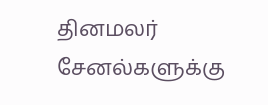தினமலர் சேனல்களுக்கு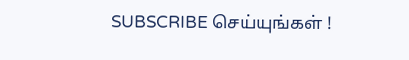SUBSCRIBE செய்யுங்கள் !